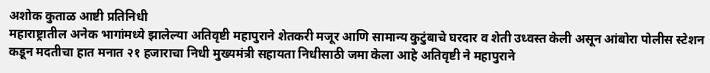अशोक कुताळ आष्टी प्रतिनिधी
महाराष्ट्रातील अनेक भागांमध्ये झालेल्या अतिवृष्टी महापुराने शेतकरी मजूर आणि सामान्य कुटुंबाचे घरदार व शेती उध्वस्त केली असून आंबोरा पोलीस स्टेशन कडून मदतीचा हात मनात २१ हजाराचा निधी मुख्यमंत्री सहायता निधीसाठी जमा केला आहे अतिवृष्टी ने महापुराने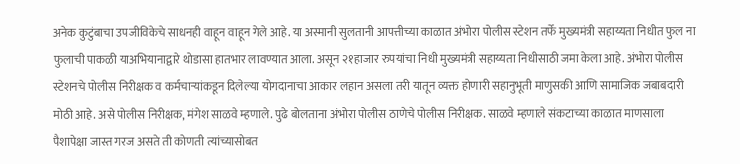अनेक कुटुंबाचा उपजीविकेचे साधनही वाहून वाहून गेले आहे. या अस्मानी सुलतानी आपत्तीच्या काळात अंभोरा पोलीस स्टेशन तर्फे मुख्यमंत्री सहाय्यता निधीत फुल ना फुलाची पाकळी याअभियानाद्वारे थोडासा हातभार लावण्यात आला. असून २१हाजार रुपयांचा निधी मुख्यमंत्री सहाय्यता निधीसाठी जमा केला आहे. अंभोरा पोलीस
स्टेशनचे पोलीस निरीक्षक व कर्मचाऱ्यांकडून दिलेल्या योगदानाचा आकार लहान असला तरी यातून व्यक्त होणारी सहानुभूती माणुसकी आणि सामाजिक जबाबदारी मोठी आहे. असे पोलीस निरीक्षक, मंगेश साळवे म्हणाले. पुढे बोलताना अंभोरा पोलीस ठाणेचे पोलीस निरीक्षक. साळवे म्हणाले संकटाच्या काळात माणसाला पैशापेक्षा जास्त गरज असते ती कोणती त्यांच्यासोबत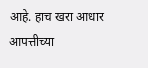आहे. हाच खरा आधार आपत्तीच्या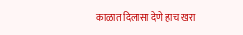काळात दिलासा देणे हाच खरा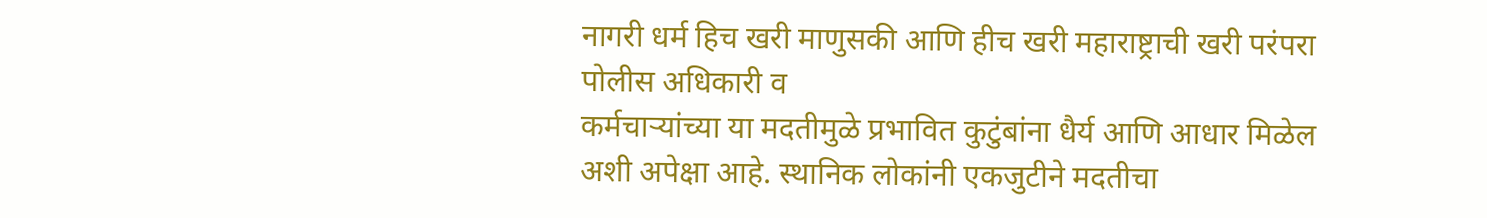नागरी धर्म हिच खरी माणुसकी आणि हीच खरी महाराष्ट्राची खरी परंपरा पोलीस अधिकारी व
कर्मचाऱ्यांच्या या मदतीमुळे प्रभावित कुटुंबांना धैर्य आणि आधार मिळेल अशी अपेक्षा आहे. स्थानिक लोकांनी एकजुटीने मदतीचा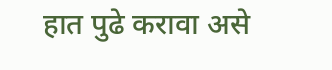हात पुढे करावा असे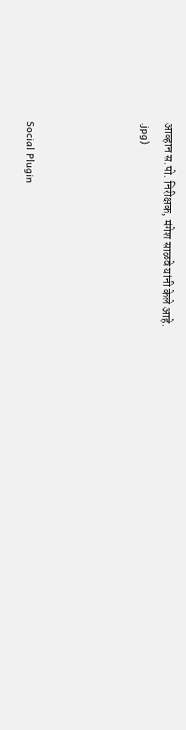आव्हान स.पो. निरीक्षक, मंगेश साळवे यांनी केले आहे.
.jpg)




Social Plugin